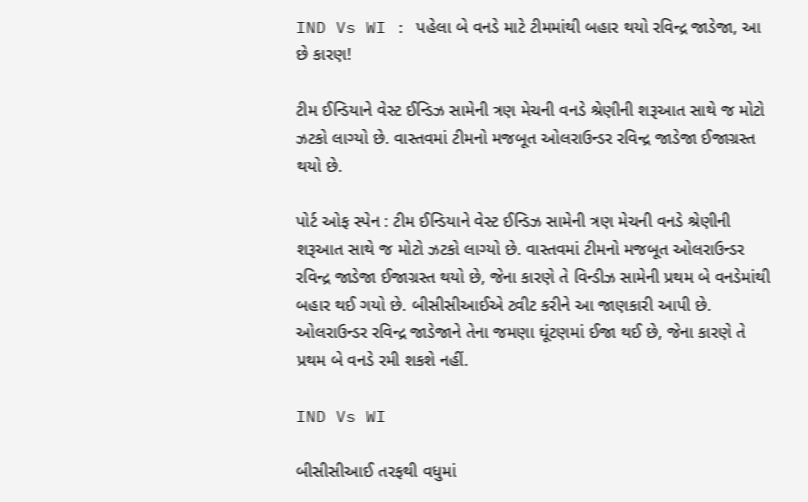IND Vs WI : પહેલા બે વનડે માટે ટીમમાંથી બહાર થયો રવિન્દ્ર જાડેજા, આ છે કારણ!

ટીમ ઈન્ડિયાને વેસ્ટ ઈન્ડિઝ સામેની ત્રણ મેચની વનડે શ્રેણીની શરૂઆત સાથે જ મોટો ઝટકો લાગ્યો છે. વાસ્તવમાં ટીમનો મજબૂત ઓલરાઉન્ડર રવિન્દ્ર જાડેજા ઈજાગ્રસ્ત થયો છે.

પોર્ટ ઓફ સ્પેન : ટીમ ઈન્ડિયાને વેસ્ટ ઈન્ડિઝ સામેની ત્રણ મેચની વનડે શ્રેણીની શરૂઆત સાથે જ મોટો ઝટકો લાગ્યો છે. વાસ્તવમાં ટીમનો મજબૂત ઓલરાઉન્ડર રવિન્દ્ર જાડેજા ઈજાગ્રસ્ત થયો છે, જેના કારણે તે વિન્ડીઝ સામેની પ્રથમ બે વનડેમાંથી બહાર થઈ ગયો છે. બીસીસીઆઈએ ટ્વીટ કરીને આ જાણકારી આપી છે. ઓલરાઉન્ડર રવિન્દ્ર જાડેજાને તેના જમણા ઘૂંટણમાં ઈજા થઈ છે, જેના કારણે તે પ્રથમ બે વનડે રમી શકશે નહીં.

IND Vs WI

બીસીસીઆઈ તરફથી વધુમાં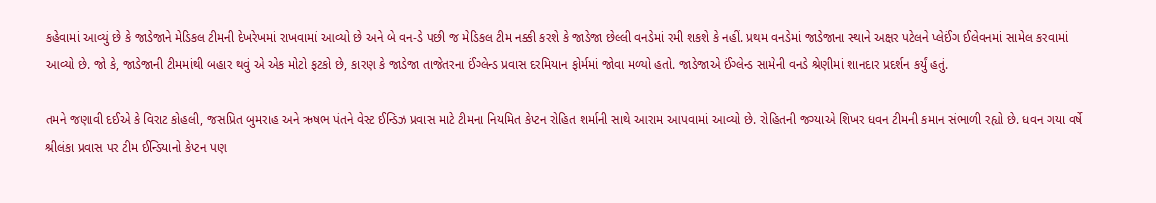કહેવામાં આવ્યું છે કે જાડેજાને મેડિકલ ટીમની દેખરેખમાં રાખવામાં આવ્યો છે અને બે વન-ડે પછી જ મેડિકલ ટીમ નક્કી કરશે કે જાડેજા છેલ્લી વનડેમાં રમી શકશે કે નહીં. પ્રથમ વનડેમાં જાડેજાના સ્થાને અક્ષર પટેલને પ્લેઈંગ ઈલેવનમાં સામેલ કરવામાં આવ્યો છે. જો કે, જાડેજાની ટીમમાંથી બહાર થવું એ એક મોટો ફટકો છે, કારણ કે જાડેજા તાજેતરના ઈંગ્લેન્ડ પ્રવાસ દરમિયાન ફોર્મમાં જોવા મળ્યો હતો. જાડેજાએ ઈંગ્લેન્ડ સામેની વનડે શ્રેણીમાં શાનદાર પ્રદર્શન કર્યું હતું.

તમને જણાવી દઈએ કે વિરાટ કોહલી, જસપ્રિત બુમરાહ અને ઋષભ પંતને વેસ્ટ ઈન્ડિઝ પ્રવાસ માટે ટીમના નિયમિત કેપ્ટન રોહિત શર્માની સાથે આરામ આપવામાં આવ્યો છે. રોહિતની જગ્યાએ શિખર ધવન ટીમની કમાન સંભાળી રહ્યો છે. ધવન ગયા વર્ષે શ્રીલંકા પ્રવાસ પર ટીમ ઈન્ડિયાનો કેપ્ટન પણ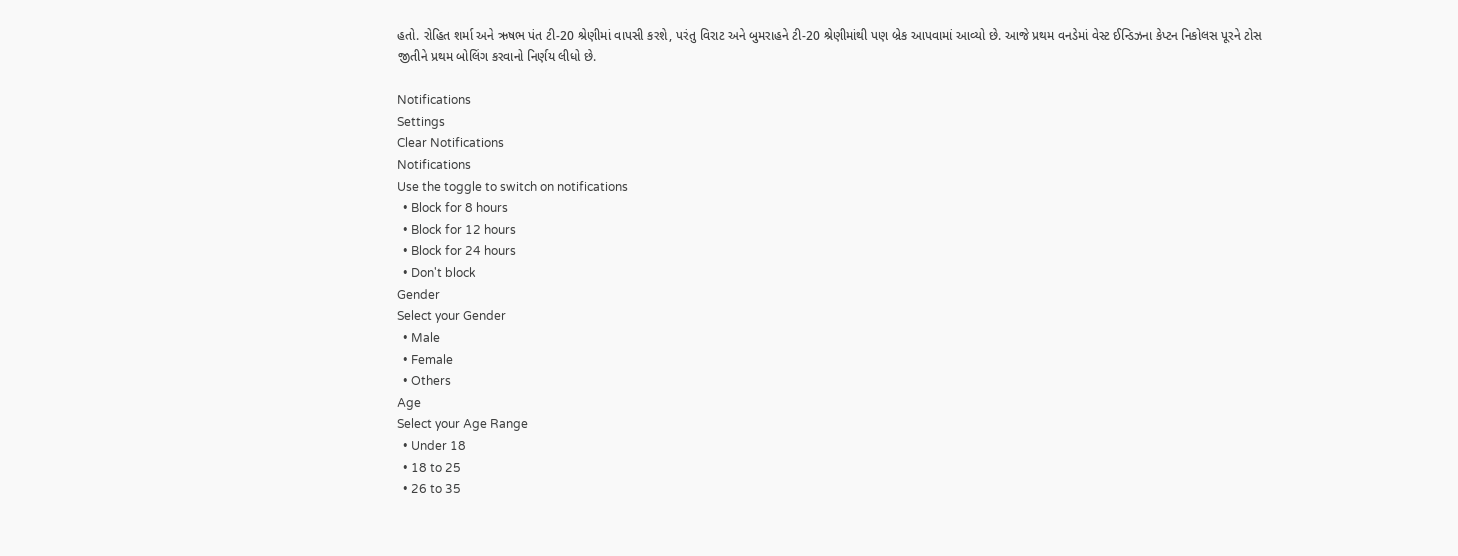હતો. રોહિત શર્મા અને ઋષભ પંત ટી-20 શ્રેણીમાં વાપસી કરશે, પરંતુ વિરાટ અને બુમરાહને ટી-20 શ્રેણીમાંથી પણ બ્રેક આપવામાં આવ્યો છે. આજે પ્રથમ વનડેમાં વેસ્ટ ઈન્ડિઝના કેપ્ટન નિકોલસ પૂરને ટોસ જીતીને પ્રથમ બોલિંગ કરવાનો નિર્ણય લીધો છે.

Notifications
Settings
Clear Notifications
Notifications
Use the toggle to switch on notifications
  • Block for 8 hours
  • Block for 12 hours
  • Block for 24 hours
  • Don't block
Gender
Select your Gender
  • Male
  • Female
  • Others
Age
Select your Age Range
  • Under 18
  • 18 to 25
  • 26 to 35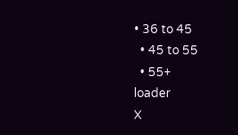• 36 to 45
  • 45 to 55
  • 55+
loader
X